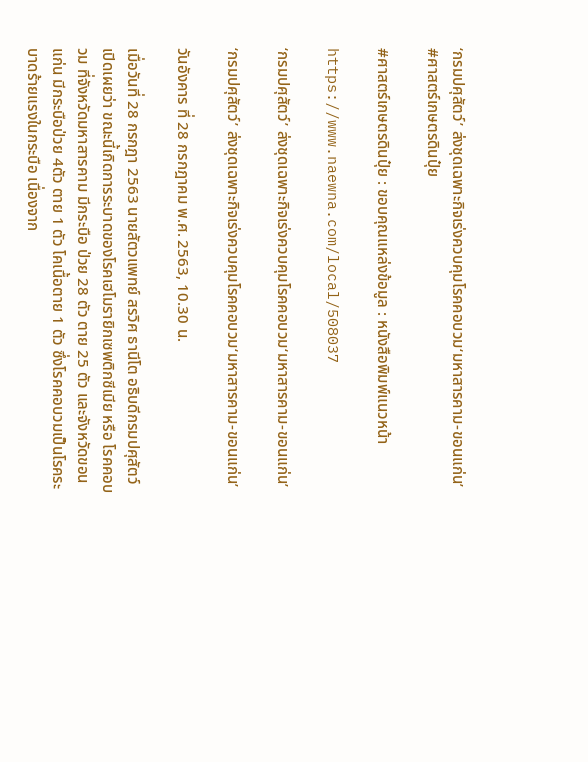‘กรมปศุสัตว์’ ส่งชุดเฉพาะกิจเร่งควบคุมโรคคอบวม‘มหาสารคาม-ขอนแก่น’ #ศาสตร์เกษตรดินปุ๋ย

#ศาสตร์เกษตรดินปุ๋ย : ขอบคุณแหล่งข้อมูล : หนังสือพิมพ์แนวหน้า

https://www.naewna.com/local/508037

‘กรมปศุสัตว์’ ส่งชุดเฉพาะกิจเร่งควบคุมโรคคอบวม‘มหาสารคาม-ขอนแก่น’

‘กรมปศุสัตว์’ ส่งชุดเฉพาะกิจเร่งควบคุมโรคคอบวม‘มหาสารคาม-ขอนแก่น’

วันอังคาร ที่ 28 กรกฎาคม พ.ศ. 2563, 10.30 น.

เมื่อวันที่ 28 กรกฎา 2563 นายสัตวแพทย์ สรวิศ ธานีโต อธิบดีกรมปศุสัตว์ เปิดเผยว่า ขณะนี้เกิดการระบาดของโรคเฮโมรายิกเซพติกซีเมีย หรือ โรคคอบวม ที่จังหวัดมหาสารคาม มีกระบือ ป่วย 28 ตัว ตาย 25 ตัว และจังหวัดขอนแก่น มีกระบือป่วย 4ตัว ตาย 1 ตัว โคเนื้อตาย 1 ตัว ซึ่งโรคคอบวมเป็นโรคระบาดร้ายแรงในกระบือ เนื่องจาก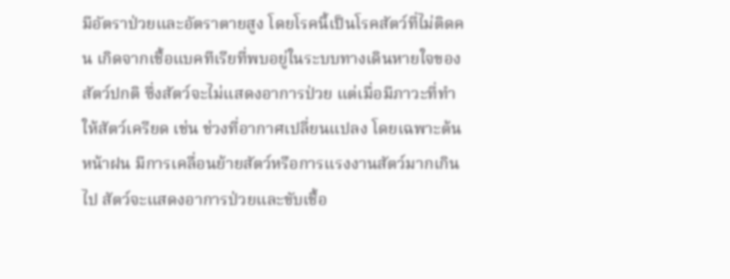มีอัตราป่วยและอัตราตายสูง โดยโรคนี้เป็นโรคสัตว์ที่ไม่ติดคน เกิดจากเชื้อแบคทีเรียที่พบอยู่ในระบบทางเดินหายใจของสัตว์ปกติ ซึ่งสัตว์จะไม่แสดงอาการป่วย แต่เมื่อมีภาวะที่ทำให้สัตว์เครียด เช่น ช่วงที่อากาศเปลี่ยนแปลง โดยเฉพาะต้นหน้าฝน มีการเคลื่อนย้ายสัตว์หรือการแรงงานสัตว์มากเกินไป สัตว์จะแสดงอาการป่วยและขับเชื้อ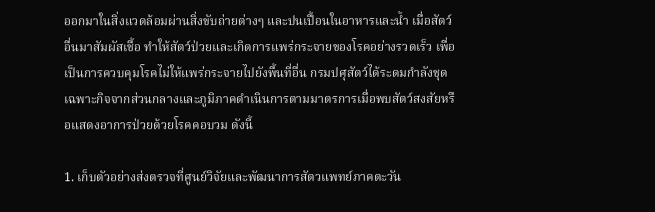ออกมาในสิ่งแวดล้อมผ่านสิ่งขับถ่ายต่างๆ และปนเปื้อนในอาหารและน้ำ เมื่อสัตว์อื่นมาสัมผัสเชื้อ ทำให้สัตว์ป่วยและเกิดการแพร่กระจายของโรคอย่างรวดเร็ว เพื่อเป็นการควบคุมโรคไม่ให้แพร่กระจายไปยังพื้นที่อื่น กรมปศุสัตว์ได้ระดมกำลังชุดเฉพาะกิจจากส่วนกลางและภูมิภาคดำเนินการตามมาตรการเมื่อพบสัตว์สงสัยหรือแสดงอาการป่วยด้วยโรคคอบวม ดังนี้

1. เก็บตัวอย่างส่งตรวจที่ศูนย์วิจัยและพัฒนาการสัตวแพทย์ภาคตะวัน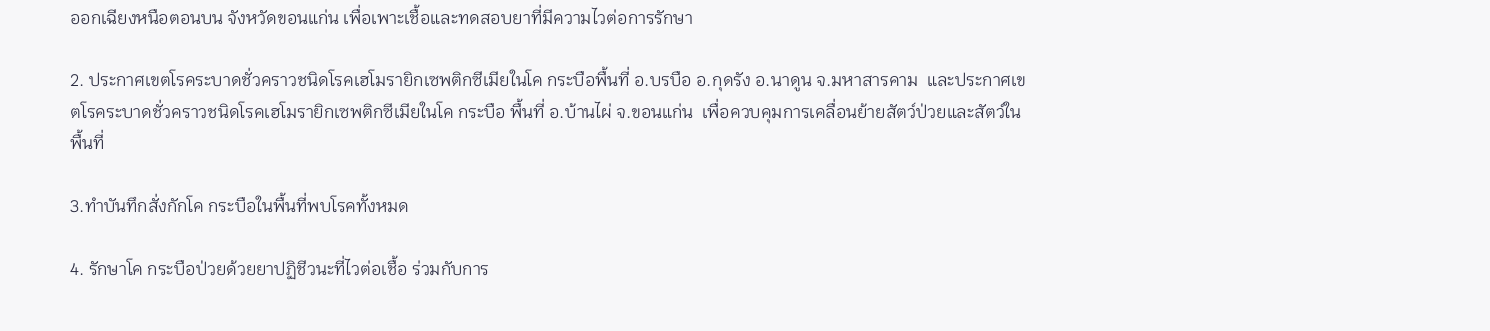ออกเฉียงหนือตอนบน จังหวัดขอนแก่น เพื่อเพาะเชื้อและทดสอบยาที่มีความไวต่อการรักษา

2. ประกาศเขตโรคระบาดชั่วคราวชนิดโรคเฮโมรายิกเซพติกซีเมียในโค กระบือพื้นที่ อ.บรบือ อ.กุดรัง อ.นาดูน จ.มหาสารคาม  และประกาศเขตโรคระบาดชั่วคราวชนิดโรคเฮโมรายิกเซพติกซีเมียในโค กระบือ พื้นที่ อ.บ้านไผ่ จ.ขอนแก่น  เพื่อควบคุมการเคลื่อนย้ายสัตว์ป่วยและสัตว์ในพื้นที่

3.ทำบันทึกสั่งกักโค กระบือในพื้นที่พบโรคทั้งหมด

4. รักษาโค กระบือป่วยด้วยยาปฏิชีวนะที่ไวต่อเชื้อ ร่วมกับการ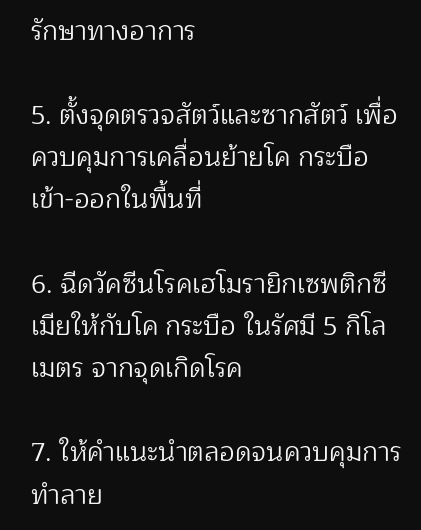รักษาทางอาการ

5. ตั้งจุดตรวจสัตว์และซากสัตว์ เพื่อควบคุมการเคลื่อนย้ายโค กระบือเข้า-ออกในพื้นที่

6. ฉีดวัคซีนโรคเฮโมรายิกเซพติกซีเมียให้กับโค กระบือ ในรัศมี 5 กิโลเมตร จากจุดเกิดโรค

7. ให้คำแนะนำตลอดจนควบคุมการทำลาย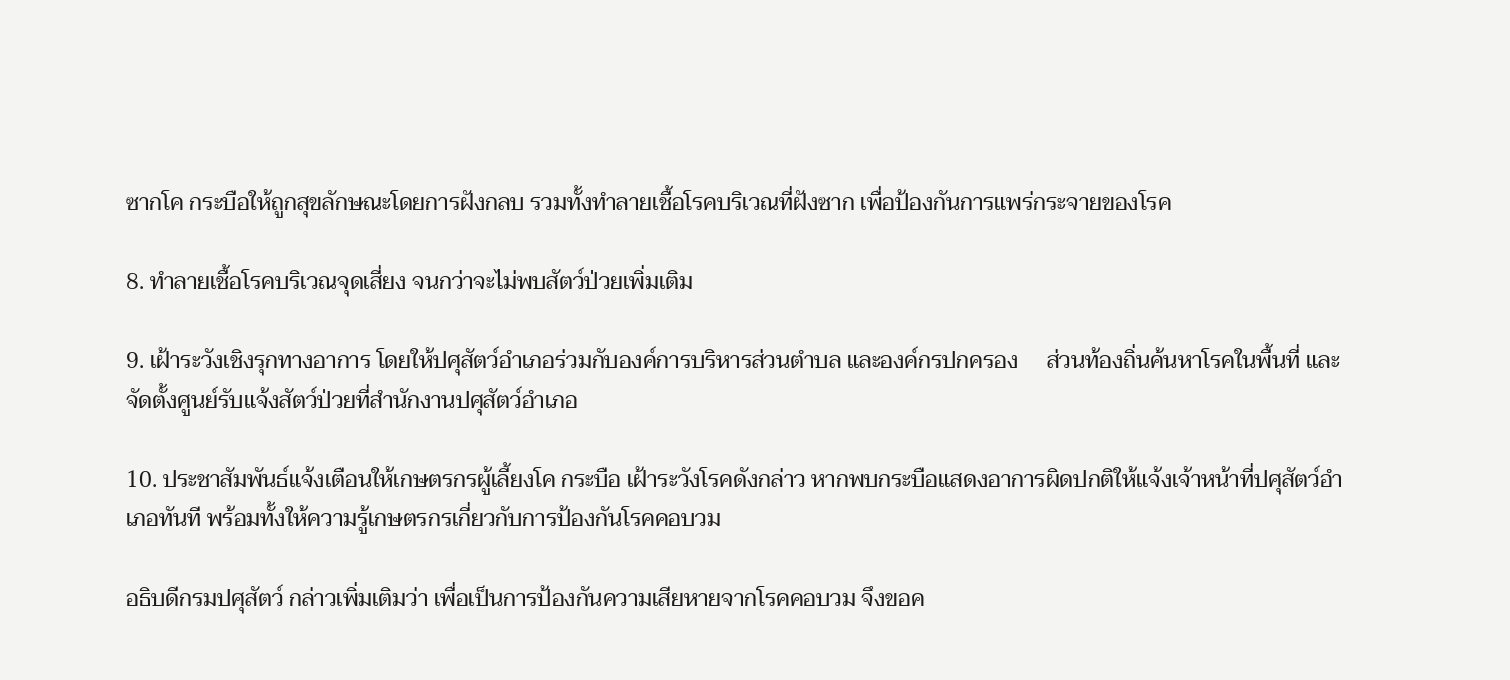ซากโค กระบือให้ถูกสุขลักษณะโดยการฝังกลบ รวมทั้งทำลายเชื้อโรคบริเวณที่ฝังซาก เพื่อป้องกันการแพร่กระจายของโรค

8. ทำลายเชื้อโรคบริเวณจุดเสี่ยง จนกว่าจะไม่พบสัตว์ป่วยเพิ่มเติม

9. เฝ้าระวังเชิงรุกทางอาการ โดยให้ปศุสัตว์อำเภอร่วมกับองค์การบริหารส่วนตำบล และองค์กรปกครอง     ส่วนท้องถิ่นค้นหาโรคในพื้นที่ และจัดตั้งศูนย์รับแจ้งสัตว์ป่วยที่สำนักงานปศุสัตว์อำเภอ

10. ประชาสัมพันธ์แจ้งเตือนให้เกษตรกรผู้เลี้ยงโค กระบือ เฝ้าระวังโรคดังกล่าว หากพบกระบือแสดงอาการผิดปกติให้แจ้งเจ้าหน้าที่ปศุสัตว์อำเภอทันที พร้อมทั้งให้ความรู้เกษตรกรเกี่ยวกับการป้องกันโรคคอบวม

อธิบดีกรมปศุสัตว์ กล่าวเพิ่มเติมว่า เพื่อเป็นการป้องกันความเสียหายจากโรคคอบวม จึงขอค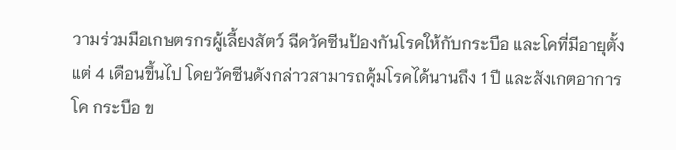วามร่วมมือเกษตรกรผู้เลี้ยงสัตว์ ฉีดวัคซีนป้องกันโรคให้กับกระบือ และโคที่มีอายุตั้งแต่ 4 เดือนขึ้นไป โดยวัคซีนดังกล่าวสามารถคุ้มโรคได้นานถึง 1 ปี และสังเกตอาการโค กระบือ ข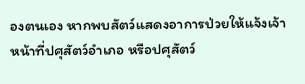องตนเอง หากพบสัตว์แสดงอาการป่วยให้แจ้งเจ้าหน้าที่ปศุสัตว์อำเภอ หรือปศุสัตว์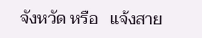จังหวัด หรือ   แจ้งสาย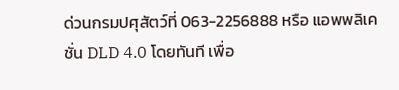ด่วนกรมปศุสัตว์ที่ 063-2256888 หรือ แอพพลิเคชั่น DLD 4.0 โดยทันที เพื่อ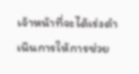เจ้าหน้าที่จะได้เร่งดำเนินการให้การช่วย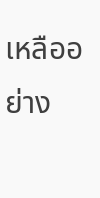เหลืออย่าง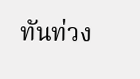ทันท่วง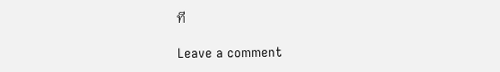ที

Leave a comment